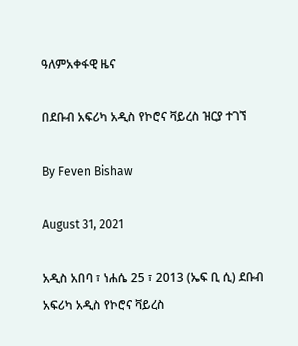ዓለምአቀፋዊ ዜና

በደቡብ አፍሪካ አዲስ የኮሮና ቫይረስ ዝርያ ተገኘ

By Feven Bishaw

August 31, 2021

አዲስ አበባ ፣ ነሐሴ 25 ፣ 2013 (ኤፍ ቢ ሲ) ደቡብ አፍሪካ አዲስ የኮሮና ቫይረስ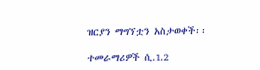ዝርያን ማግኘቷን አስታወቀች፡፡

ተመራማሪዎች ሲ.1.2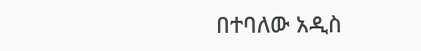በተባለው አዲስ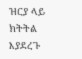ዝርያ ላይ ክትትል እያደረጉ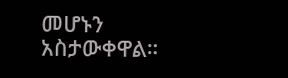መሆኑን አስታውቀዋል።